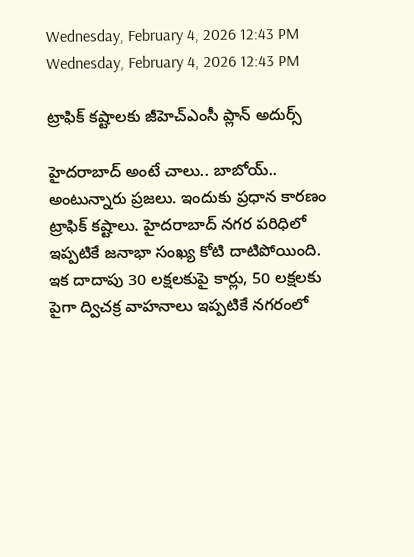Wednesday, February 4, 2026 12:43 PM
Wednesday, February 4, 2026 12:43 PM

ట్రాఫిక్ కష్టాలకు జీహెచ్ఎంసీ ప్లాన్ అదుర్స్

హైదరాబాద్ అంటే చాలు.. బాబోయ్.. అంటున్నారు ప్రజలు. ఇందుకు ప్రధాన కారణం ట్రాఫిక్ కష్టాలు. హైదరాబాద్ నగర పరిధిలో ఇప్పటికే జనాభా సంఖ్య కోటి దాటిపోయింది. ఇక దాదాపు 30 లక్షలకుపై కార్లు, 50 లక్షలకు పైగా ద్విచక్ర వాహనాలు ఇప్పటికే నగరంలో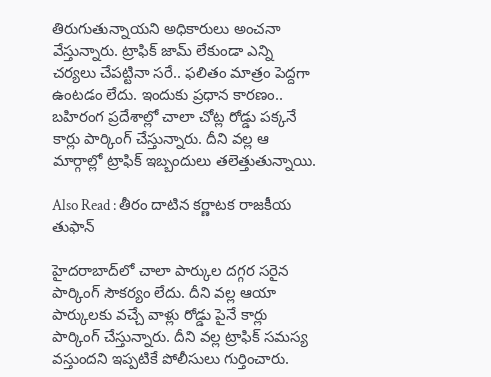తిరుగుతున్నాయని అధికారులు అంచనా వేస్తున్నారు. ట్రాఫిక్ జామ్ లేకుండా ఎన్ని చర్యలు చేపట్టినా సరే.. ఫలితం మాత్రం పెద్దగా ఉంటడం లేదు. ఇందుకు ప్రధాన కారణం.. బహిరంగ ప్రదేశాల్లో చాలా చోట్ల రోడ్డు పక్కనే కార్లు పార్కింగ్ చేస్తున్నారు. దీని వల్ల ఆ మార్గాల్లో ట్రాఫిక్ ఇబ్బందులు తలెత్తుతున్నాయి.

Also Read : తీరం దాటిన కర్ణాటక రాజకీయ తుఫాన్

హైదరాబాద్‌లో చాలా పార్కుల దగ్గర సరైన పార్కింగ్ సౌకర్యం లేదు. దీని వల్ల ఆయా పార్కులకు వచ్చే వాళ్లు రోడ్డు పైనే కార్లు పార్కింగ్ చేస్తున్నారు. దీని వల్ల ట్రాఫిక్ సమస్య వస్తుందని ఇప్పటికే పోలీసులు గుర్తించారు.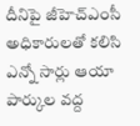దీనిపై జీహెచ్ఎంసీ అధికారులతో కలిసి ఎన్నో సార్లు ఆయా పార్కుల వద్ద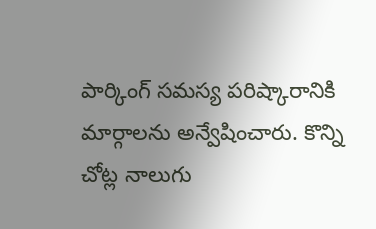పార్కింగ్ సమస్య పరిష్కారానికి మార్గాలను అన్వేషించారు. కొన్ని చోట్ల నాలుగు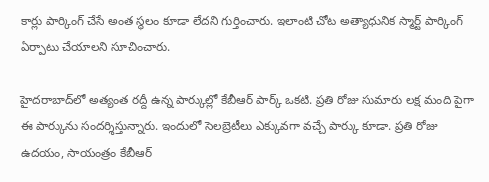కార్లు పార్కింగ్ చేసే అంత స్థలం కూడా లేదని గుర్తించారు. ఇలాంటి చోట అత్యాధునిక స్మార్ట్ పార్కింగ్ ఏర్పాటు చేయాలని సూచించారు.

హైదరాబాద్‌లో అత్యంత రద్దీ ఉన్న పార్కుల్లో కేబీఆర్ పార్క్ ఒకటి. ప్రతి రోజు సుమారు లక్ష మంది పైగా ఈ పార్కును సందర్శిస్తున్నారు. ఇందులో సెలబ్రెటీలు ఎక్కువగా వచ్చే పార్కు కూడా. ప్రతి రోజు ఉదయం, సాయంత్రం కేబీఆర్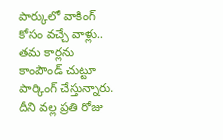పార్కులో వాకింగ్ కోసం వచ్చే వాళ్లు.. తమ కార్లను కాంపౌండ్ చుట్టూ పార్కింగ్ చేస్తున్నారు. దీని వల్ల ప్రతి రోజు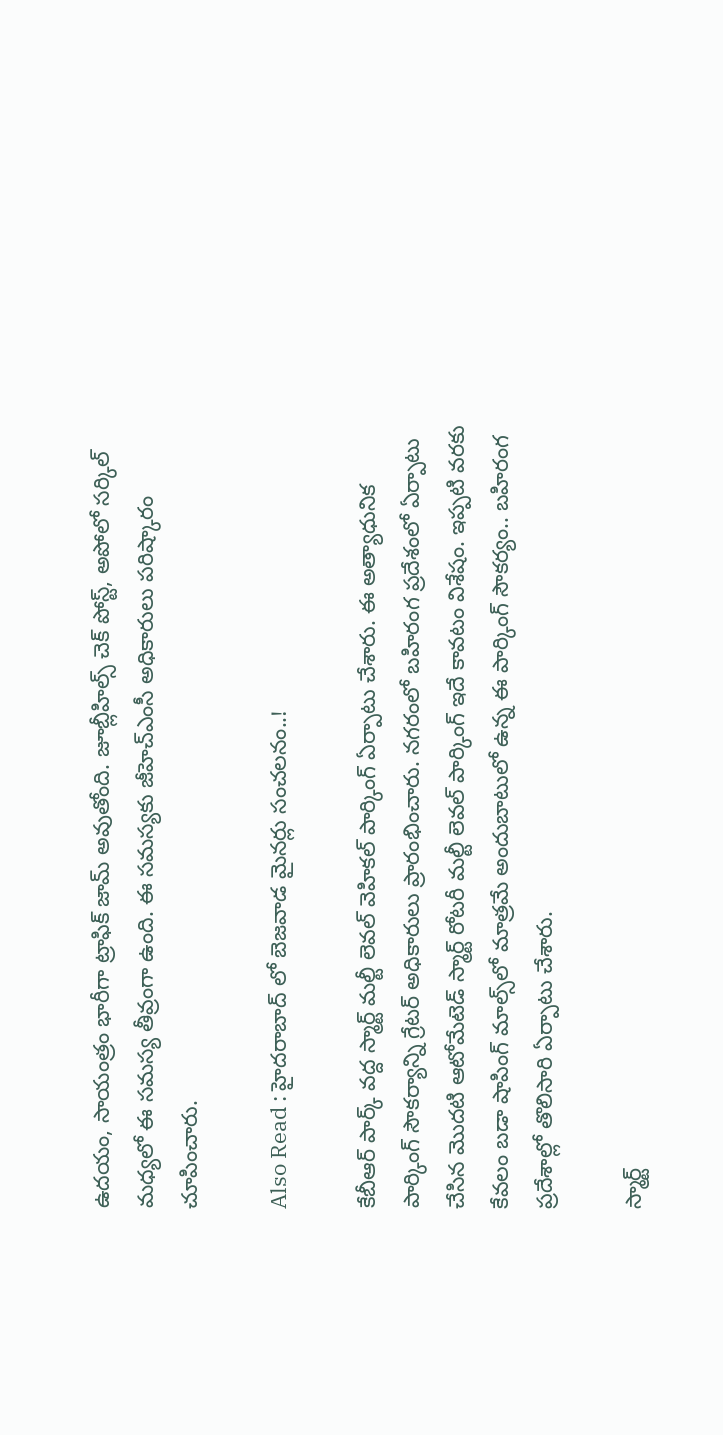ఉదయం, సాయంత్రం భారీగా ట్రాఫిక్ జామ్ అవుతోంది. జూబ్లీహిల్స్ చెక్ పోస్ట్, అపోలో సర్కిల్ మధ్యలో ఈ సమస్య తీవ్రంగా ఉంది. ఈ సమస్యకు జీహెచ్ఎంసీ అధికారులు పరిష్కారం చూపించారు.

Also Read : హైదరాబాద్ లో బెజవాడ మైనర్లు సంచలనం..!

కేబీఆర్ పార్క్ వద్ద స్మార్ట్ మల్టీ లెవల్ వెహికల్ పార్కింగ్ ఏర్పాటు చేశారు. ఈ అత్యాధునిక పార్కింగ్ సౌకర్యాన్ని గ్రేటర్ అధికారులు ప్రారంభించారు. నగరంలో బహిరంగ ప్రదేశంలో ఏర్పాటు చేసిన మొదటి ఆటోమేటెడ్ స్మార్ట్ రోటరీ మల్టీ లెవల్ పార్కింగ్ ఇదే కావటం విశేషం. ఇప్పటి వరకు కేవలం బడా షాపింగ్ మాల్స్‌లో మాత్రమే అందుబాటులో ఉన్న ఈ పార్కింగ్ సౌకర్యం.. బహిరంగ ప్రదేశాల్లో తొలిసారి ఏర్పాటు చేశారు.

స్మార్ట్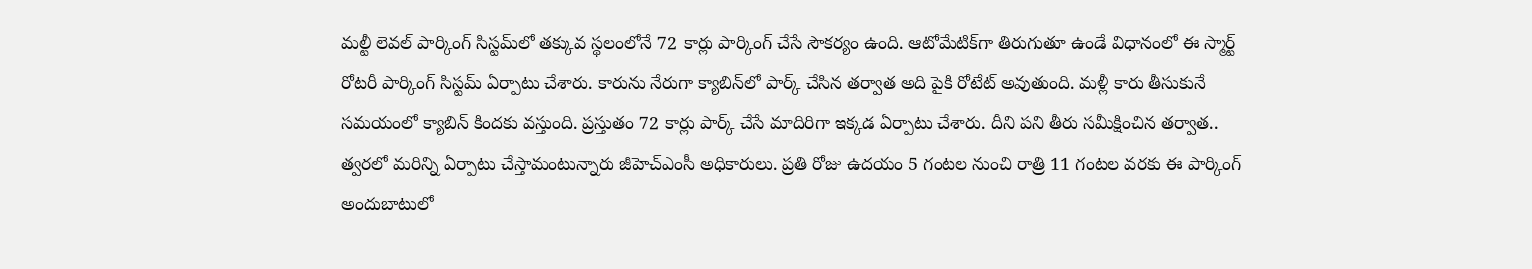మల్టీ లెవల్ పార్కింగ్ సిస్టమ్‌లో తక్కువ స్థలంలోనే 72 కార్లు పార్కింగ్ చేసే సౌకర్యం ఉంది. ఆటోమేటిక్‌గా తిరుగుతూ ఉండే విధానంలో ఈ స్మార్ట్ రోటరీ పార్కింగ్ సిస్టమ్ ఏర్పాటు చేశారు. కారును నేరుగా క్యాబిన్‌లో పార్క్ చేసిన తర్వాత అది పైకి రోటేట్ అవుతుంది. మళ్లీ కారు తీసుకునే సమయంలో క్యాబిన్ కిందకు వస్తుంది. ప్రస్తుతం 72 కార్లు పార్క్ చేసే మాదిరిగా ఇక్కడ ఏర్పాటు చేశారు. దీని పని తీరు సమీక్షించిన తర్వాత.. త్వరలో మరిన్ని ఏర్పాటు చేస్తామంటున్నారు జీహెచ్ఎంసీ అధికారులు. ప్రతి రోజు ఉదయం 5 గంటల నుంచి రాత్రి 11 గంటల వరకు ఈ పార్కింగ్ అందుబాటులో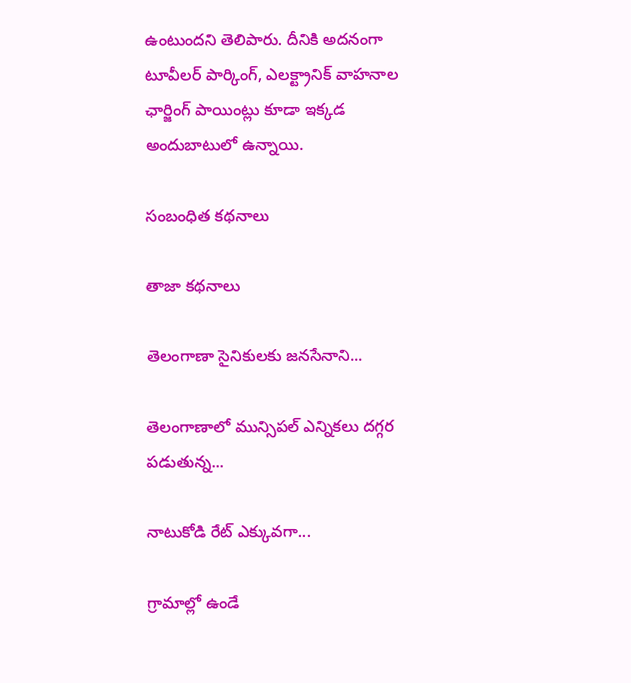ఉంటుందని తెలిపారు. దీనికి అదనంగా టూవీలర్ పార్కింగ్, ఎలక్ట్రానిక్ వాహనాల ఛార్జింగ్ పాయింట్లు కూడా ఇక్కడ అందుబాటులో ఉన్నాయి.

సంబంధిత కథనాలు

తాజా కథనాలు

తెలంగాణా సైనికులకు జనసేనాని...

తెలంగాణాలో మున్సిపల్ ఎన్నికలు దగ్గర పడుతున్న...

నాటుకోడి రేట్ ఎక్కువగా...

గ్రామాల్లో ఉండే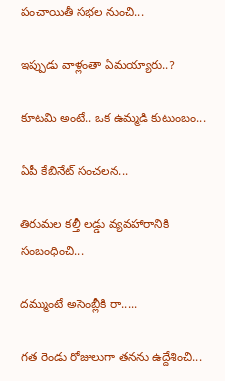పంచాయితీ సభల నుంచి...

ఇప్పుడు వాళ్లంతా ఏమయ్యారు..?

కూటమి అంటే.. ఒక ఉమ్మడి కుటుంబం...

ఏపీ కేబినేట్ సంచలన...

తిరుమల కల్తీ లడ్డు వ్యవహారానికి సంబంధించి...

దమ్ముంటే అసెంబ్లీకి రా.....

గత రెండు రోజులుగా తనను ఉద్దేశించి...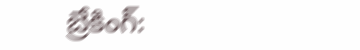బ్రేకింగ్: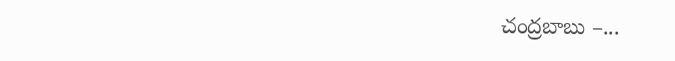చంద్రబాబు –...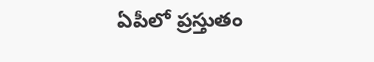ఏపీలో ప్రస్తుతం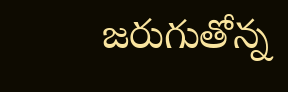జరుగుతోన్న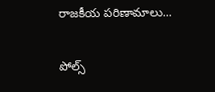రాజకీయ పరిణామాలు...

పోల్స్